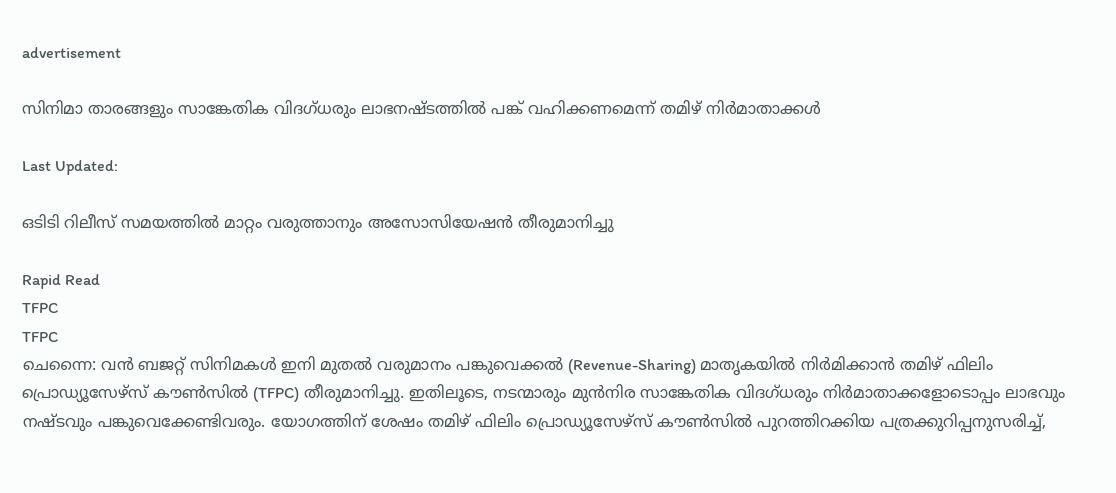advertisement

സിനിമാ താരങ്ങളും സാങ്കേതിക വിദഗ്ധരും ലാഭനഷ്ടത്തിൽ പങ്ക് വഹിക്കണമെന്ന് തമിഴ് നിർമാതാക്കൾ

Last Updated:

ഒടിടി റിലീസ് സമയത്തിൽ മാറ്റം വരുത്താനും അസോസിയേഷൻ തീരുമാനിച്ചു

Rapid Read
TFPC
TFPC
ചെന്നൈ: വൻ ബജറ്റ് സിനിമകൾ ഇനി മുതൽ വരുമാനം പങ്കുവെക്കൽ (Revenue-Sharing) മാതൃകയിൽ നിർമിക്കാൻ തമിഴ് ഫിലിം പ്രൊഡ്യൂസേഴ്സ് കൗൺസിൽ (TFPC) തീരുമാനിച്ചു. ഇതിലൂടെ, നടന്മാരും മുൻനിര സാങ്കേതിക വിദഗ്ധരും നിർമാതാക്കളോടൊപ്പം ലാഭവും നഷ്ടവും പങ്കുവെക്കേണ്ടിവരും. യോഗത്തിന് ശേഷം തമിഴ് ഫിലിം പ്രൊഡ്യൂസേഴ്സ് കൗൺസിൽ പുറത്തിറക്കിയ പത്രക്കുറിപ്പനുസരിച്ച്,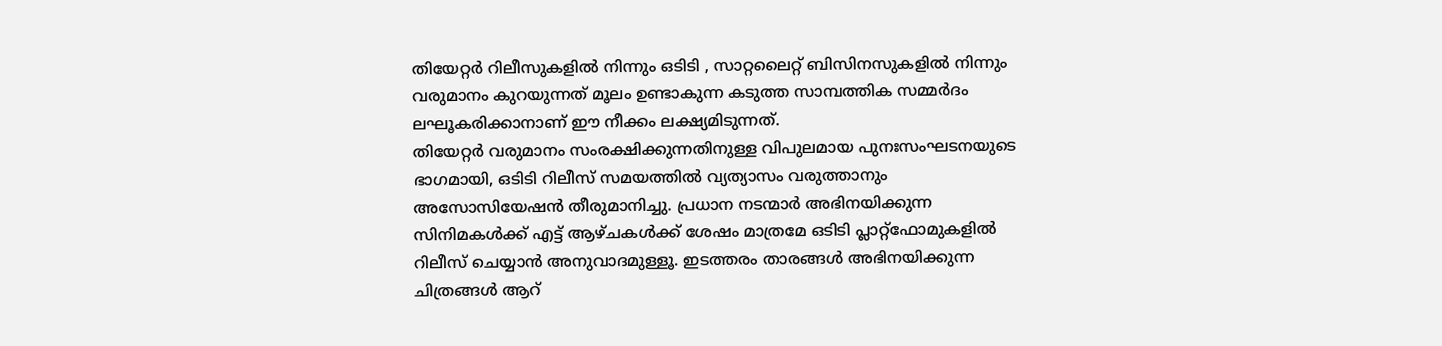തിയേറ്റർ റിലീസുകളിൽ നിന്നും ഒടിടി , സാറ്റലൈറ്റ് ബിസിനസുകളിൽ നിന്നും വരുമാനം കുറയുന്നത് മൂലം ഉണ്ടാകുന്ന കടുത്ത സാമ്പത്തിക സമ്മർദം ലഘൂകരിക്കാനാണ് ഈ നീക്കം ലക്ഷ്യമിടുന്നത്.
തിയേറ്റർ വരുമാനം സംരക്ഷിക്കുന്നതിനുള്ള വിപുലമായ പുനഃസംഘടനയുടെ ഭാഗമായി, ഒടിടി റിലീസ് സമയത്തിൽ വ്യത്യാസം വരുത്താനും അസോസിയേഷൻ തീരുമാനിച്ചു. പ്രധാന നടന്മാർ അഭിനയിക്കുന്ന സിനിമകൾക്ക് എട്ട് ആഴ്ചകൾക്ക് ശേഷം മാത്രമേ ഒടിടി പ്ലാറ്റ്‌ഫോമുകളിൽ റിലീസ് ചെയ്യാൻ അനുവാദമുള്ളൂ. ഇടത്തരം താരങ്ങൾ അഭിനയിക്കുന്ന ചിത്രങ്ങൾ ആറ്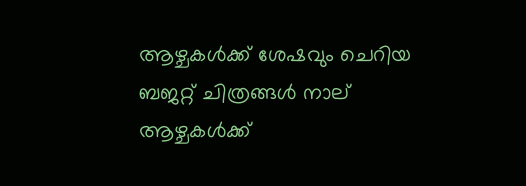ആഴ്ചകൾക്ക് ശേഷവും ചെറിയ ബജറ്റ് ചിത്രങ്ങൾ നാല് ആഴ്ചകൾക്ക്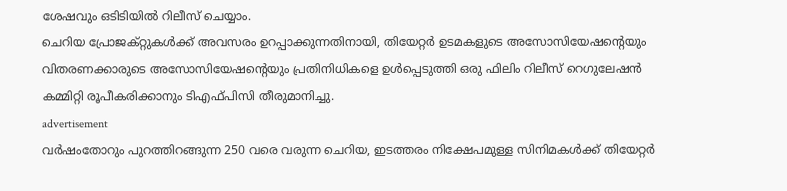ശേഷവും ഒടിടിയിൽ‌ റിലീസ് ചെയ്യാം.
ചെറിയ പ്രോജക്റ്റുകൾക്ക് അവസരം ഉറപ്പാക്കുന്നതിനായി, തിയേറ്റർ ഉടമകളുടെ അസോസിയേഷൻ്റെയും വിതരണക്കാരുടെ അസോസിയേഷൻ്റെയും പ്രതിനിധികളെ ഉൾപ്പെടുത്തി ഒരു ഫിലിം റിലീസ് റെഗുലേഷൻ കമ്മിറ്റി രൂപീകരിക്കാനും ടിഎഫ്‌പി‌സി തീരുമാനിച്ചു.
advertisement
വർഷംതോറും പുറത്തിറങ്ങുന്ന 250 വരെ വരുന്ന ചെറിയ, ഇടത്തരം നിക്ഷേപമുള്ള സിനിമകൾക്ക് തിയേറ്റർ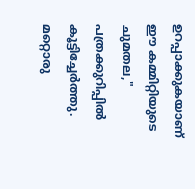ഉറപ്പാക്കുകയാണ് ഈ കമ്മിറ്റിയുടെ ചുമതല," പത്രക്കുറിപ്പിൽ കൂട്ടിച്ചേർത്തു.
മറ്റൊരു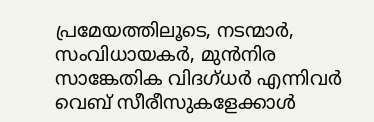പ്രമേയത്തിലൂടെ, നടന്മാർ, സംവിധായകർ, മുൻനിര സാങ്കേതിക വിദഗ്ധർ എന്നിവർ വെബ് സീരീസുകളേക്കാൾ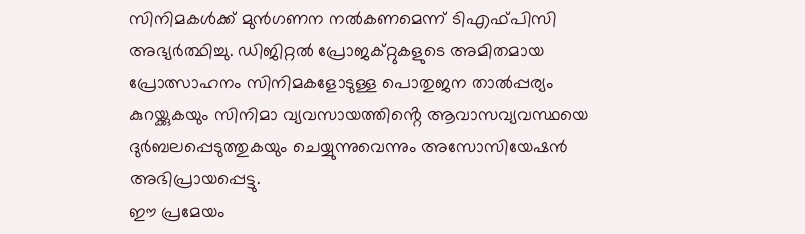സിനിമകൾക്ക് മുൻഗണന നൽകണമെന്ന് ടിഎഫ്‌പി‌സി അഭ്യർത്ഥിച്ചു. ഡിജിറ്റൽ പ്രോജക്റ്റുകളുടെ അമിതമായ പ്രോത്സാഹനം സിനിമകളോടുള്ള പൊതുജന താൽപ്പര്യം കുറയ്ക്കുകയും സിനിമാ വ്യവസായത്തിൻ്റെ ആവാസവ്യവസ്ഥയെ ദുർബലപ്പെടുത്തുകയും ചെയ്യുന്നുവെന്നും അസോസിയേഷൻ അഭിപ്രായപ്പെട്ടു.
ഈ പ്രമേയം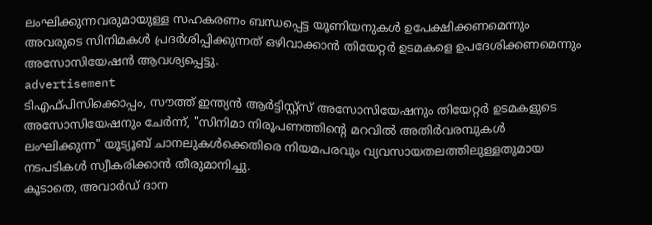ലംഘിക്കുന്നവരുമായുള്ള സഹകരണം ബന്ധപ്പെട്ട യൂണിയനുകൾ ഉപേക്ഷിക്കണമെന്നും അവരുടെ സിനിമകൾ പ്രദർശിപ്പിക്കുന്നത് ഒഴിവാക്കാൻ തിയേറ്റർ ഉടമകളെ ഉപദേശിക്കണമെന്നും അസോസിയേഷൻ ആവശ്യപ്പെട്ടു.
advertisement
ടിഎഫ്‌പി‌സിക്കൊപ്പം, സൗത്ത് ഇന്ത്യൻ ആർട്ടിസ്റ്റ്‌സ് അസോസിയേഷനും തിയേറ്റർ ഉടമകളുടെ അസോസിയേഷനും‌ ചേർന്ന്, "സിനിമാ നിരൂപണത്തിൻ്റെ മറവിൽ അതിർവരമ്പുകൾ ലംഘിക്കുന്ന" യൂട്യൂബ് ചാനലുകൾക്കെതിരെ നിയമപരവും വ്യവസായതലത്തിലുള്ളതുമായ നടപടികൾ സ്വീകരിക്കാൻ തീരുമാനിച്ചു.
കൂടാതെ, അവാർഡ് ദാന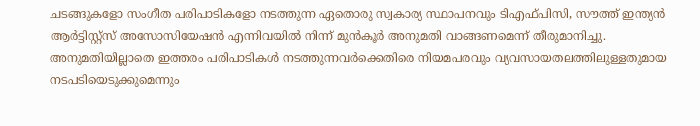ചടങ്ങുകളോ സംഗീത പരിപാടികളോ നടത്തുന്ന ഏതൊരു സ്വകാര്യ സ്ഥാപനവും ടിഎഫ്‌പി‌സി, സൗത്ത് ഇന്ത്യൻ ആർട്ടിസ്റ്റ്‌സ് അസോസിയേഷൻ എന്നിവയിൽ നിന്ന് മുൻകൂർ അനുമതി വാങ്ങണമെന്ന് തീരുമാനിച്ചു. അനുമതിയില്ലാതെ ഇത്തരം പരിപാടികൾ നടത്തുന്നവർക്കെതിരെ നിയമപരവും വ്യവസായതലത്തിലുള്ളതുമായ നടപടിയെടുക്കുമെന്നും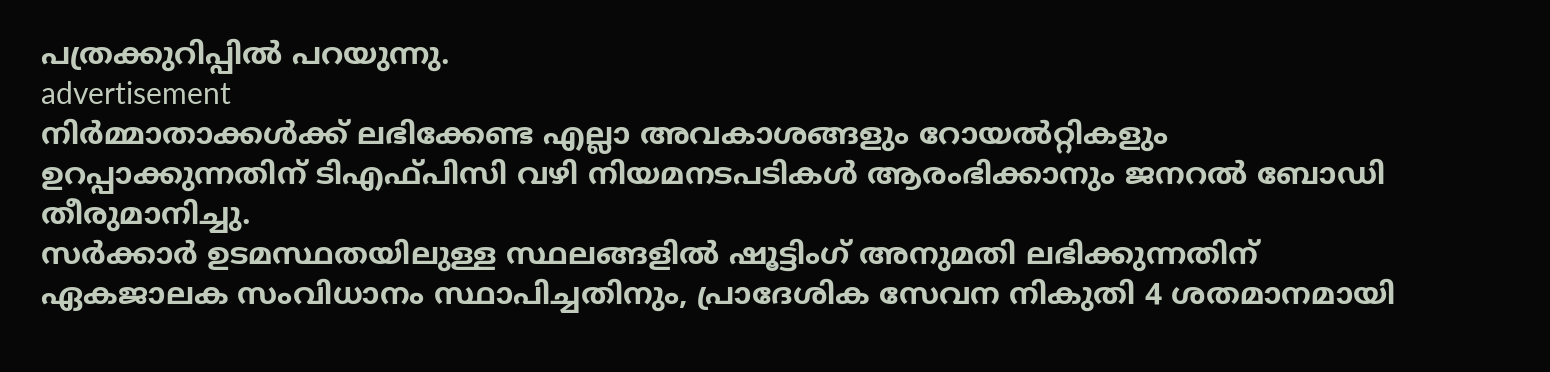പത്രക്കുറിപ്പിൽ പറയുന്നു.
advertisement
നിർമ്മാതാക്കൾക്ക് ലഭിക്കേണ്ട എല്ലാ അവകാശങ്ങളും റോയൽറ്റികളും ഉറപ്പാക്കുന്നതിന് ടിഎഫ്‌പി‌സി വഴി നിയമനടപടികൾ ആരംഭിക്കാനും ജനറൽ ബോഡി തീരുമാനിച്ചു.
സർക്കാർ ഉടമസ്ഥതയിലുള്ള സ്ഥലങ്ങളിൽ ഷൂട്ടിംഗ് അനുമതി ലഭിക്കുന്നതിന് ഏകജാലക സംവിധാനം സ്ഥാപിച്ചതിനും, പ്രാദേശിക സേവന നികുതി 4 ശതമാനമായി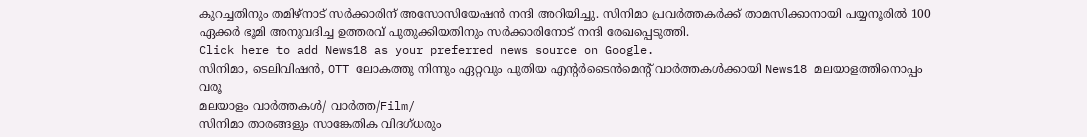കുറച്ചതിനും തമിഴ്‌നാട് സർക്കാരിന് അസോസിയേഷൻ നന്ദി അറിയിച്ചു. സിനിമാ പ്രവർത്തകർക്ക് താമസിക്കാനായി പയ്യനൂരിൽ 100 ഏക്കർ ഭൂമി അനുവദിച്ച ഉത്തരവ് പുതുക്കിയതിനും സർക്കാരിനോട് നന്ദി രേഖപ്പെടുത്തി.
Click here to add News18 as your preferred news source on Google.
സിനിമാ, ടെലിവിഷൻ, OTT ലോകത്തു നിന്നും ഏറ്റവും പുതിയ എന്റർടൈൻമെന്റ് വാർത്തകൾക്കായി News18 മലയാളത്തിനൊപ്പം വരൂ
മലയാളം വാർത്തകൾ/ വാർത്ത/Film/
സിനിമാ താരങ്ങളും സാങ്കേതിക വിദഗ്ധരും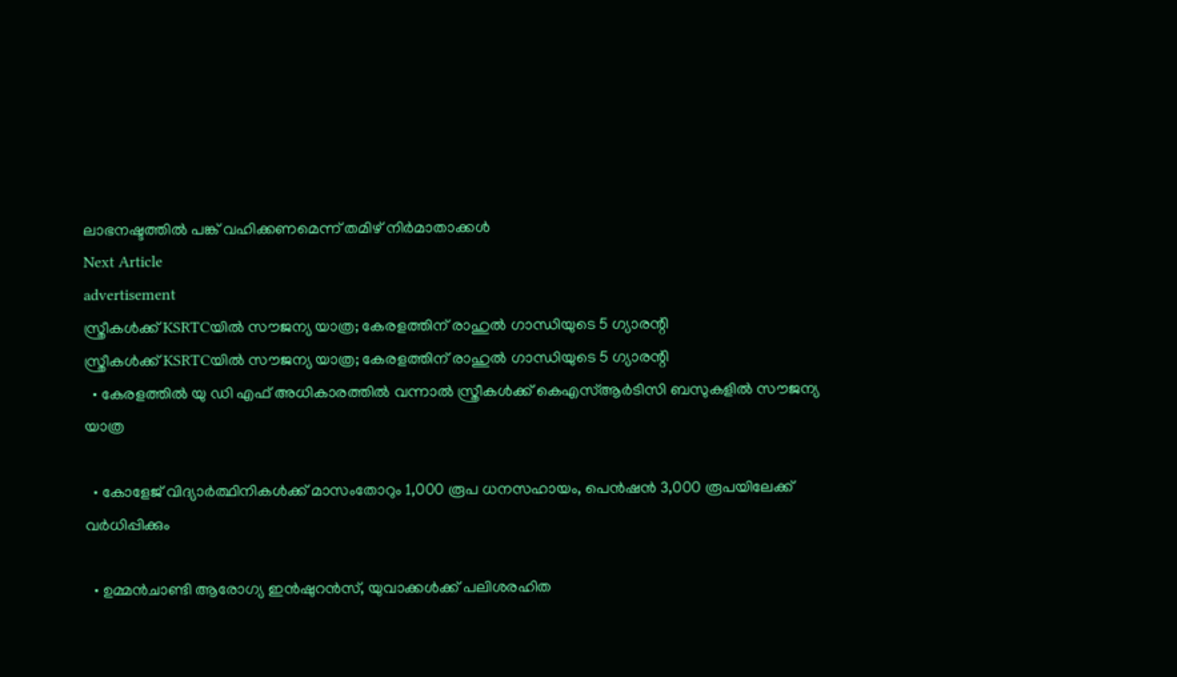ലാഭനഷ്ടത്തിൽ പങ്ക് വഹിക്കണമെന്ന് തമിഴ് നിർമാതാക്കൾ
Next Article
advertisement
സ്ത്രീകൾക്ക് KSRTCയില്‍ സൗജന്യ യാത്ര; കേരളത്തിന് രാഹുൽ ഗാന്ധിയുടെ 5 ഗ്യാരന്റി
സ്ത്രീകൾക്ക് KSRTCയില്‍ സൗജന്യ യാത്ര; കേരളത്തിന് രാഹുൽ ഗാന്ധിയുടെ 5 ഗ്യാരന്റി
  • കേരളത്തിൽ യു ഡി എഫ് അധികാരത്തിൽ വന്നാൽ സ്ത്രീകൾക്ക് കെഎസ്ആർടിസി ബസുകളിൽ സൗജന്യ യാത്ര

  • കോളേജ് വിദ്യാർത്ഥിനികൾക്ക് മാസംതോറും 1,000 രൂപ ധനസഹായം, പെൻഷൻ 3,000 രൂപയിലേക്ക് വർധിപ്പിക്കും

  • ഉമ്മൻചാണ്ടി ആരോഗ്യ ഇൻഷുറൻസ്, യുവാക്കൾക്ക് പലിശരഹിത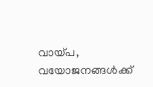വായ്പ, വയോജനങ്ങൾക്ക്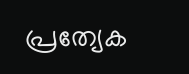പ്രത്യേക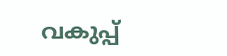വകുപ്പ്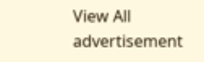View All
advertisement